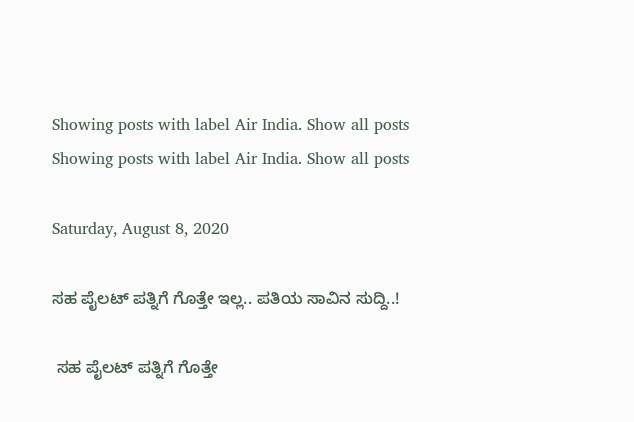Showing posts with label Air India. Show all posts
Showing posts with label Air India. Show all posts

Saturday, August 8, 2020

ಸಹ ಪೈಲಟ್ ಪತ್ನಿಗೆ ಗೊತ್ತೇ ಇಲ್ಲ.. ಪತಿಯ ಸಾವಿನ ಸುದ್ದಿ..!

 ಸಹ ಪೈಲಟ್ ಪತ್ನಿಗೆ ಗೊತ್ತೇ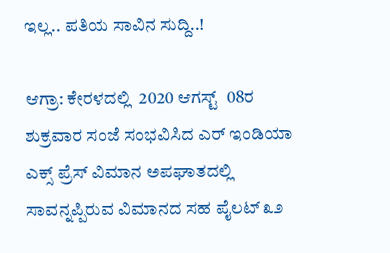ಇಲ್ಲ.. ಪತಿಯ ಸಾವಿನ ಸುದ್ದಿ..!

ಆಗ್ರಾ: ಕೇರಳದಲ್ಲಿ  2020 ಆಗಸ್ಟ್  08ರ ಶುಕ್ರವಾರ ಸಂಜೆ ಸಂಭವಿಸಿದ ಎರ್ ಇಂಡಿಯಾ ಎಕ್ಸ್ ಪ್ರೆಸ್ ವಿಮಾನ ಅಪಘಾತದಲ್ಲಿ ಸಾವನ್ನಪ್ಪಿರುವ ವಿಮಾನದ ಸಹ ಪೈಲಟ್ ೩೨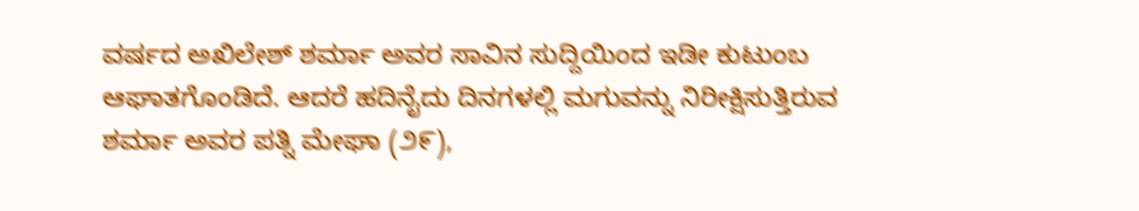ವರ್ಷದ ಅಖಿಲೇಶ್ ಶರ್ಮಾ ಅವರ ಸಾವಿನ ಸುದ್ದಿಯಿಂದ ಇಡೀ ಕುಟುಂಬ ಆಘಾತಗೊಂಡಿದೆ. ಆದರೆ ಹದಿನೈದು ದಿನಗಳಲ್ಲಿ ಮಗುವನ್ನು ನಿರೀಕ್ಷಿಸುತ್ತಿರುವ ಶರ್ಮಾ ಅವರ ಪತ್ನಿ ಮೇಘಾ (೨೯),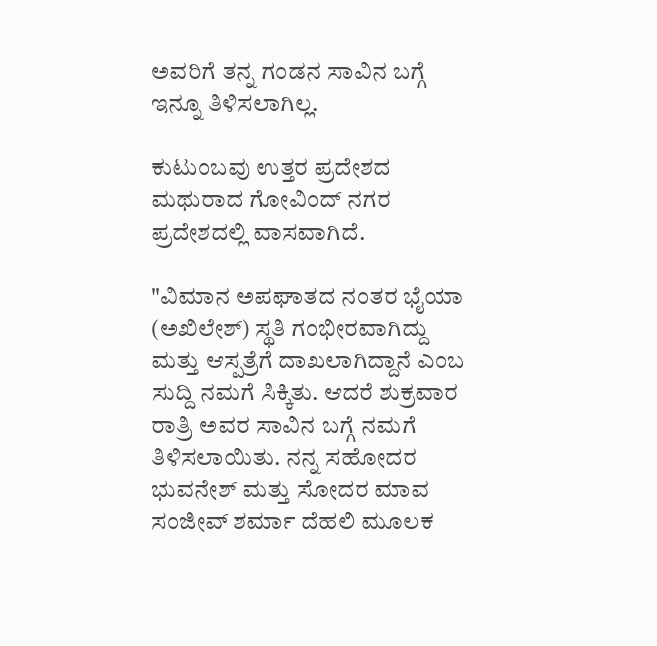ಅವರಿಗೆ ತನ್ನ ಗಂಡನ ಸಾವಿನ ಬಗ್ಗೆ ಇನ್ನೂ ತಿಳಿಸಲಾಗಿಲ್ಲ.

ಕುಟುಂಬವು ಉತ್ತರ ಪ್ರದೇಶದ ಮಥುರಾದ ಗೋವಿಂದ್ ನಗರ ಪ್ರದೇಶದಲ್ಲಿ ವಾಸವಾಗಿದೆ.

"ವಿಮಾನ ಅಪಘಾತದ ನಂತರ ಭೈಯಾ (ಅಖಿಲೇಶ್) ಸ್ಥತಿ ಗಂಭೀರವಾಗಿದ್ದು ಮತ್ತು ಆಸ್ಪತ್ರೆಗೆ ದಾಖಲಾಗಿದ್ದಾನೆ ಎಂಬ ಸುದ್ದಿ ನಮಗೆ ಸಿಕ್ಕಿತು. ಆದರೆ ಶುಕ್ರವಾರ ರಾತ್ರಿ ಅವರ ಸಾವಿನ ಬಗ್ಗೆ ನಮಗೆ ತಿಳಿಸಲಾಯಿತು. ನನ್ನ ಸಹೋದರ ಭುವನೇಶ್ ಮತ್ತು ಸೋದರ ಮಾವ ಸಂಜೀವ್ ಶರ್ಮಾ ದೆಹಲಿ ಮೂಲಕ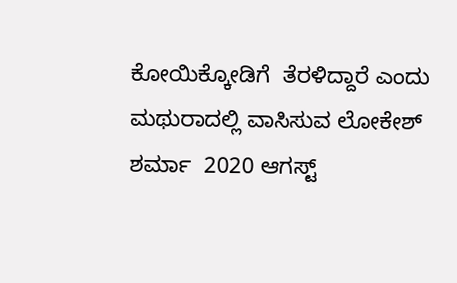ಕೋಯಿಕ್ಕೋಡಿಗೆ  ತೆರಳಿದ್ದಾರೆ ಎಂದು ಮಥುರಾದಲ್ಲಿ ವಾಸಿಸುವ ಲೋಕೇಶ್ ಶರ್ಮಾ  2020 ಆಗಸ್ಟ್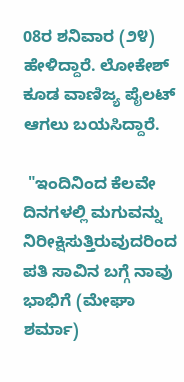08ರ ಶನಿವಾರ (೨೪) ಹೇಳಿದ್ದಾರೆ. ಲೋಕೇಶ್ ಕೂಡ ವಾಣಿಜ್ಯ ಪೈಲಟ್ ಆಗಲು ಬಯಸಿದ್ದಾರೆ.

 "ಇಂದಿನಿಂದ ಕೆಲವೇ ದಿನಗಳಲ್ಲಿ ಮಗುವನ್ನು ನಿರೀಕ್ಷಿಸುತ್ತಿರುವುದರಿಂದ ಪತಿ ಸಾವಿನ ಬಗ್ಗೆ ನಾವು ಭಾಭಿಗೆ (ಮೇಘಾ ಶರ್ಮಾ)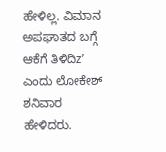ಹೇಳಿಲ್ಲ. ವಿಮಾನ ಅಪಘಾತದ ಬಗ್ಗೆ ಆಕೆಗೆ ತಿಳಿದಿz’ ಎಂದು ಲೋಕೇಶ್ ಶನಿವಾರ ಹೇಳಿದರು.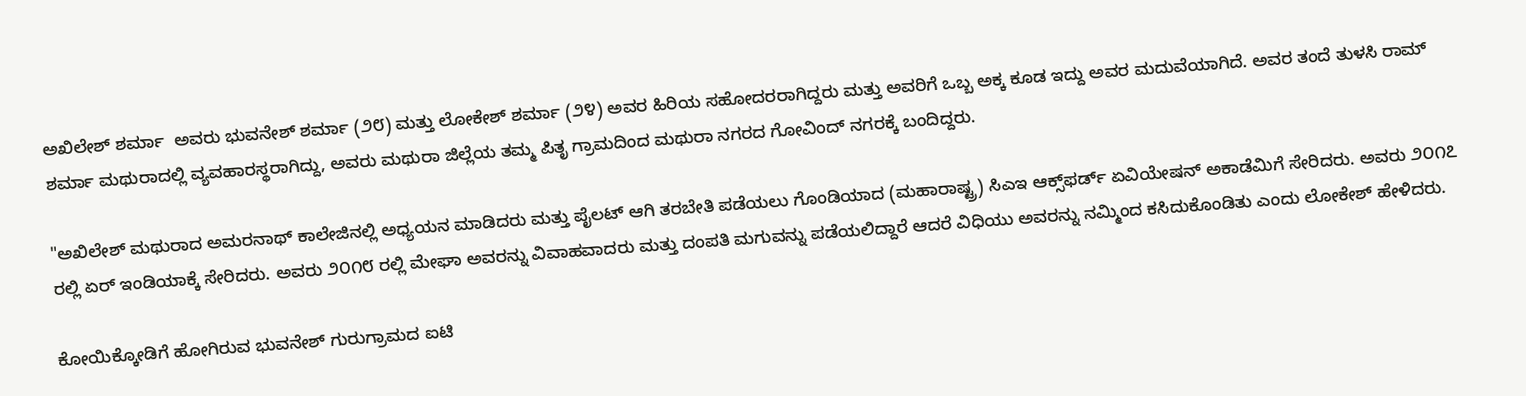ಅಖಿಲೇಶ್ ಶರ್ಮಾ  ಅವರು ಭುವನೇಶ್ ಶರ್ಮಾ (೨೮) ಮತ್ತು ಲೋಕೇಶ್ ಶರ್ಮಾ (೨೪) ಅವರ ಹಿರಿಯ ಸಹೋದರರಾಗಿದ್ದರು ಮತ್ತು ಅವರಿಗೆ ಒಬ್ಬ ಅಕ್ಕ ಕೂಡ ಇದ್ದು ಅವರ ಮದುವೆಯಾಗಿದೆ. ಅವರ ತಂದೆ ತುಳಸಿ ರಾಮ್ ಶರ್ಮಾ ಮಥುರಾದಲ್ಲಿ ವ್ಯವಹಾರಸ್ಥರಾಗಿದ್ದು, ಅವರು ಮಥುರಾ ಜಿಲ್ಲೆಯ ತಮ್ಮ ಪಿತೃ ಗ್ರಾಮದಿಂದ ಮಥುರಾ ನಗರದ ಗೋವಿಂದ್ ನಗರಕ್ಕೆ ಬಂದಿದ್ದರು.

"ಅಖಿಲೇಶ್ ಮಥುರಾದ ಅಮರನಾಥ್ ಕಾಲೇಜಿನಲ್ಲಿ ಅಧ್ಯಯನ ಮಾಡಿದರು ಮತ್ತು ಪೈಲಟ್ ಆಗಿ ತರಬೇತಿ ಪಡೆಯಲು ಗೊಂಡಿಯಾದ (ಮಹಾರಾಷ್ಟ್ರ) ಸಿಎಇ ಆಕ್ಸ್‌ಫರ್ಡ್ ಏವಿಯೇಷನ್ ಅಕಾಡೆಮಿಗೆ ಸೇರಿದರು. ಅವರು ೨೦೧೭ ರಲ್ಲಿ ಏರ್ ಇಂಡಿಯಾಕ್ಕೆ ಸೇರಿದರು. ಅವರು ೨೦೧೮ ರಲ್ಲಿ ಮೇಘಾ ಅವರನ್ನು ವಿವಾಹವಾದರು ಮತ್ತು ದಂಪತಿ ಮಗುವನ್ನು ಪಡೆಯಲಿದ್ದಾರೆ ಆದರೆ ವಿಧಿಯು ಅವರನ್ನು ನಮ್ಮಿಂದ ಕಸಿದುಕೊಂಡಿತು ಎಂದು ಲೋಕೇಶ್ ಹೇಳಿದರು.

ಕೋಯಿಕ್ಕೋಡಿಗೆ ಹೋಗಿರುವ ಭುವನೇಶ್ ಗುರುಗ್ರಾಮದ ಐಟಿ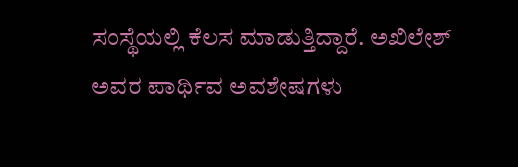ಸಂಸ್ಥೆಯಲ್ಲಿ ಕೆಲಸ ಮಾಡುತ್ತಿದ್ದಾರೆ. ಅಖಿಲೇಶ್ ಅವರ ಪಾರ್ಥಿವ ಅವಶೇಷಗಳು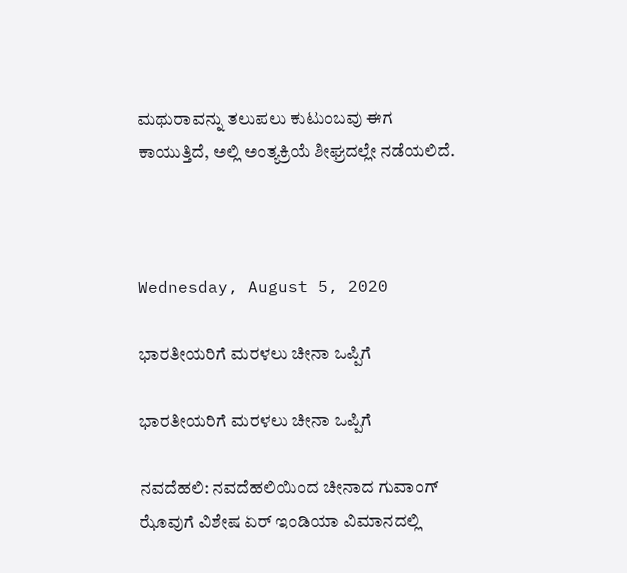ಮಥುರಾವನ್ನು ತಲುಪಲು ಕುಟುಂಬವು ಈಗ ಕಾಯುತ್ತಿದೆ, ಅಲ್ಲಿ ಅಂತ್ಯಕ್ರಿಯೆ ಶೀಘ್ರದಲ್ಲೇ ನಡೆಯಲಿದೆ.



Wednesday, August 5, 2020

ಭಾರತೀಯರಿಗೆ ಮರಳಲು ಚೀನಾ ಒಪ್ಪಿಗೆ

ಭಾರತೀಯರಿಗೆ ಮರಳಲು ಚೀನಾ ಒಪ್ಪಿಗೆ

ನವದೆಹಲಿ: ನವದೆಹಲಿಯಿಂದ ಚೀನಾದ ಗುವಾಂಗ್ ಝೊವುಗೆ ವಿಶೇಷ ಏರ್ ಇಂಡಿಯಾ ವಿಮಾನದಲ್ಲಿ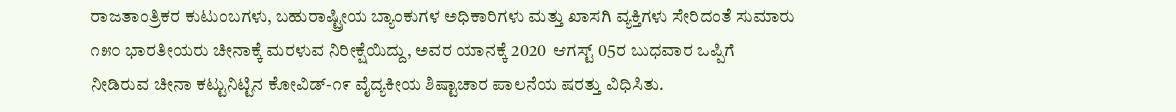ರಾಜತಾಂತ್ರಿಕರ ಕುಟುಂಬಗಳು, ಬಹುರಾಷ್ಟ್ರೀಯ ಬ್ಯಾಂಕುಗಳ ಅಧಿಕಾರಿಗಳು ಮತ್ತು ಖಾಸಗಿ ವ್ಯಕ್ತಿಗಳು ಸೇರಿದಂತೆ ಸುಮಾರು ೧೫೦ ಭಾರತೀಯರು ಚೀನಾಕ್ಕೆ ಮರಳುವ ನಿರೀಕ್ಷೆಯಿದ್ದು, ಅವರ ಯಾನಕ್ಕೆ 2020  ಆಗಸ್ಟ್ 05ರ ಬುಧವಾರ ಒಪ್ಪಿಗೆ ನೀಡಿರುವ ಚೀನಾ ಕಟ್ಟುನಿಟ್ಟಿನ ಕೋವಿಡ್-೧೯ ವೈದ್ಯಕೀಯ ಶಿಷ್ಟಾಚಾರ ಪಾಲನೆಯ ಷರತ್ತು ವಿಧಿಸಿತು.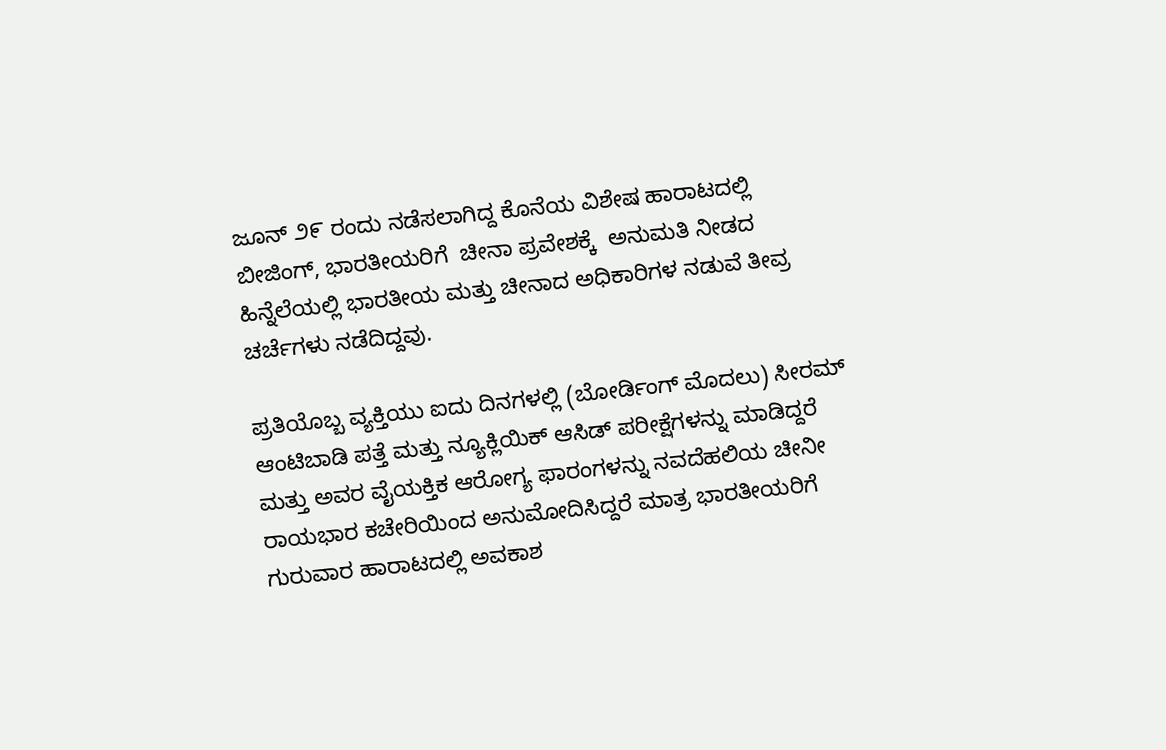ಜೂನ್ ೨೯ ರಂದು ನಡೆಸಲಾಗಿದ್ದ ಕೊನೆಯ ವಿಶೇಷ ಹಾರಾಟದಲ್ಲಿ ಬೀಜಿಂಗ್, ಭಾರತೀಯರಿಗೆ  ಚೀನಾ ಪ್ರವೇಶಕ್ಕೆ  ಅನುಮತಿ ನೀಡದ ಹಿನ್ನೆಲೆಯಲ್ಲಿ ಭಾರತೀಯ ಮತ್ತು ಚೀನಾದ ಅಧಿಕಾರಿಗಳ ನಡುವೆ ತೀವ್ರ ಚರ್ಚೆಗಳು ನಡೆದಿದ್ದವು.

ಪ್ರತಿಯೊಬ್ಬ ವ್ಯಕ್ತಿಯು ಐದು ದಿನಗಳಲ್ಲಿ (ಬೋರ್ಡಿಂಗ್ ಮೊದಲು) ಸೀರಮ್ ಆಂಟಿಬಾಡಿ ಪತ್ತೆ ಮತ್ತು ನ್ಯೂಕ್ಲಿಯಿಕ್ ಆಸಿಡ್ ಪರೀಕ್ಷೆಗಳನ್ನು ಮಾಡಿದ್ದರೆ ಮತ್ತು ಅವರ ವೈಯಕ್ತಿಕ ಆರೋಗ್ಯ ಫಾರಂಗಳನ್ನು ನವದೆಹಲಿಯ ಚೀನೀ ರಾಯಭಾರ ಕಚೇರಿಯಿಂದ ಅನುಮೋದಿಸಿದ್ದರೆ ಮಾತ್ರ ಭಾರತೀಯರಿಗೆ ಗುರುವಾರ ಹಾರಾಟದಲ್ಲಿ ಅವಕಾಶ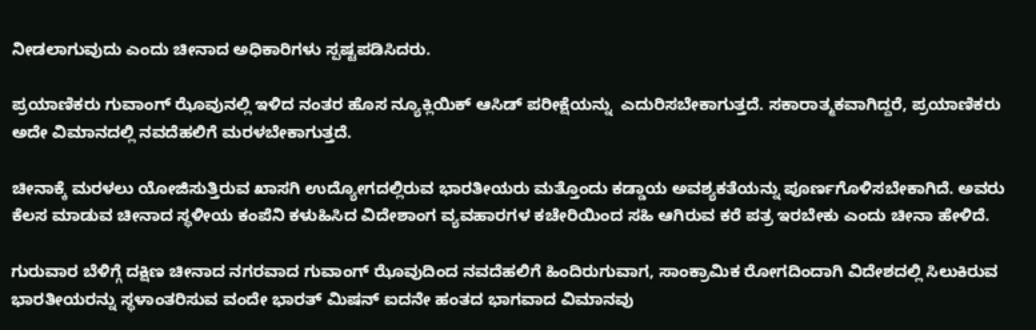ನೀಡಲಾಗುವುದು ಎಂದು ಚೀನಾದ ಅಧಿಕಾರಿಗಳು ಸ್ಪಷ್ಟಪಡಿಸಿದರು.

ಪ್ರಯಾಣಿಕರು ಗುವಾಂಗ್ ಝೊವುನಲ್ಲಿ ಇಳಿದ ನಂತರ ಹೊಸ ನ್ಯೂಕ್ಲಿಯಿಕ್ ಆಸಿಡ್ ಪರೀಕ್ಷೆಯನ್ನು  ಎದುರಿಸಬೇಕಾಗುತ್ತದೆ. ಸಕಾರಾತ್ಮಕವಾಗಿದ್ದರೆ, ಪ್ರಯಾಣಿಕರು ಅದೇ ವಿಮಾನದಲ್ಲಿ ನವದೆಹಲಿಗೆ ಮರಳಬೇಕಾಗುತ್ತದೆ.

ಚೀನಾಕ್ಕೆ ಮರಳಲು ಯೋಜಿಸುತ್ತಿರುವ ಖಾಸಗಿ ಉದ್ಯೋಗದಲ್ಲಿರುವ ಭಾರತೀಯರು ಮತ್ತೊಂದು ಕಡ್ಡಾಯ ಅವಶ್ಯಕತೆಯನ್ನು ಪೂರ್ಣಗೊಳಿಸಬೇಕಾಗಿದೆ. ಅವರು ಕೆಲಸ ಮಾಡುವ ಚೀನಾದ ಸ್ಥಳೀಯ ಕಂಪೆನಿ ಕಳುಹಿಸಿದ ವಿದೇಶಾಂಗ ವ್ಯವಹಾರಗಳ ಕಚೇರಿಯಿಂದ ಸಹಿ ಆಗಿರುವ ಕರೆ ಪತ್ರ ಇರಬೇಕು ಎಂದು ಚೀನಾ ಹೇಳಿದೆ.

ಗುರುವಾರ ಬೆಳಿಗ್ಗೆ ದಕ್ಷಿಣ ಚೀನಾದ ನಗರವಾದ ಗುವಾಂಗ್ ಝೊವುದಿಂದ ನವದೆಹಲಿಗೆ ಹಿಂದಿರುಗುವಾಗ, ಸಾಂಕ್ರಾಮಿಕ ರೋಗದಿಂದಾಗಿ ವಿದೇಶದಲ್ಲಿ ಸಿಲುಕಿರುವ ಭಾರತೀಯರನ್ನು ಸ್ಥಳಾಂತರಿಸುವ ವಂದೇ ಭಾರತ್ ಮಿಷನ್ ಐದನೇ ಹಂತದ ಭಾಗವಾದ ವಿಮಾನವು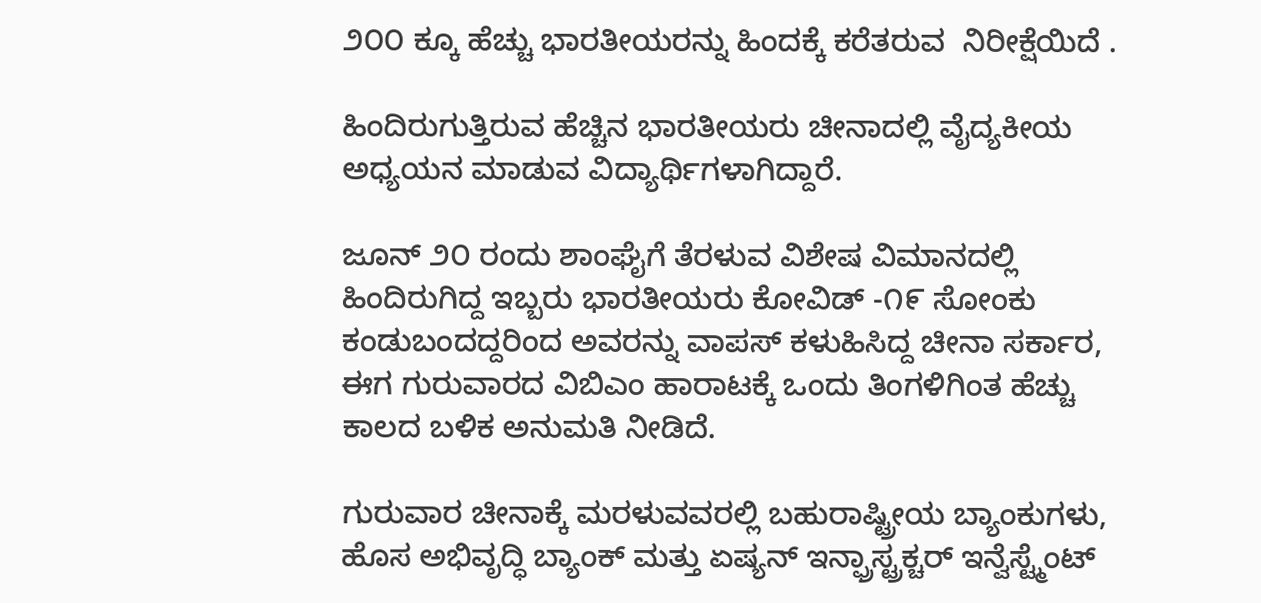೨೦೦ ಕ್ಕೂ ಹೆಚ್ಚು ಭಾರತೀಯರನ್ನು ಹಿಂದಕ್ಕೆ ಕರೆತರುವ  ನಿರೀಕ್ಷೆಯಿದೆ .

ಹಿಂದಿರುಗುತ್ತಿರುವ ಹೆಚ್ಚಿನ ಭಾರತೀಯರು ಚೀನಾದಲ್ಲಿ ವೈದ್ಯಕೀಯ ಅಧ್ಯಯನ ಮಾಡುವ ವಿದ್ಯಾರ್ಥಿಗಳಾಗಿದ್ದಾರೆ.

ಜೂನ್ ೨೦ ರಂದು ಶಾಂಘೈಗೆ ತೆರಳುವ ವಿಶೇಷ ವಿಮಾನದಲ್ಲಿ ಹಿಂದಿರುಗಿದ್ದ ಇಬ್ಬರು ಭಾರತೀಯರು ಕೋವಿಡ್ -೧೯ ಸೋಂಕು ಕಂಡುಬಂದದ್ದರಿಂದ ಅವರನ್ನು ವಾಪಸ್ ಕಳುಹಿಸಿದ್ದ ಚೀನಾ ಸರ್ಕಾರ, ಈಗ ಗುರುವಾರದ ವಿಬಿಎಂ ಹಾರಾಟಕ್ಕೆ ಒಂದು ತಿಂಗಳಿಗಿಂತ ಹೆಚ್ಚು ಕಾಲದ ಬಳಿಕ ಅನುಮತಿ ನೀಡಿದೆ.

ಗುರುವಾರ ಚೀನಾಕ್ಕೆ ಮರಳುವವರಲ್ಲಿ ಬಹುರಾಷ್ಟ್ರೀಯ ಬ್ಯಾಂಕುಗಳು, ಹೊಸ ಅಭಿವೃದ್ಧಿ ಬ್ಯಾಂಕ್ ಮತ್ತು ಏಷ್ಯನ್ ಇನ್ಫ್ರಾಸ್ಟ್ರಕ್ಚರ್ ಇನ್ವೆಸ್ಟ್ಮೆಂಟ್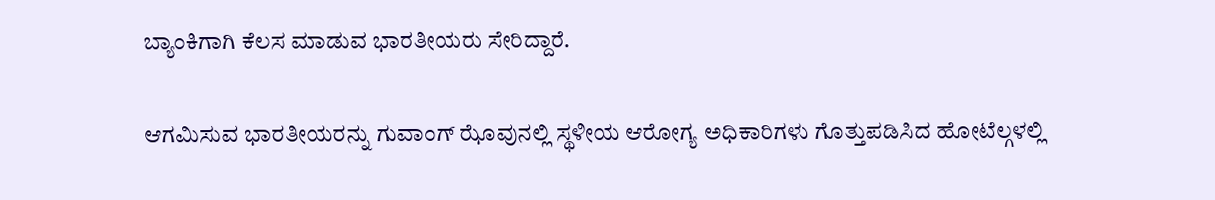ಬ್ಯಾಂಕಿಗಾಗಿ ಕೆಲಸ ಮಾಡುವ ಭಾರತೀಯರು ಸೇರಿದ್ದಾರೆ.

ಆಗಮಿಸುವ ಭಾರತೀಯರನ್ನು ಗುವಾಂಗ್ ಝೊವುನಲ್ಲಿ ಸ್ಥಳೀಯ ಆರೋಗ್ಯ ಅಧಿಕಾರಿಗಳು ಗೊತ್ತುಪಡಿಸಿದ ಹೋಟೆಲ್ಗಳಲ್ಲಿ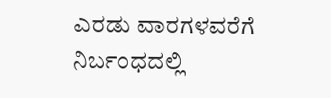ಎರಡು ವಾರಗಳವರೆಗೆ ನಿರ್ಬಂಧದಲ್ಲಿ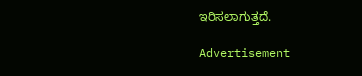ಇರಿಸಲಾಗುತ್ತದೆ.

Advertisement